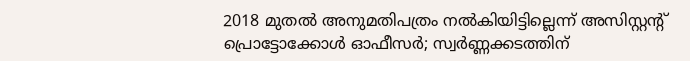2018 മുതല്‍ അനുമതിപത്രം നല്‍കിയിട്ടില്ലെന്ന് അസിസ്റ്റന്റ് പ്രൊട്ടോക്കോള്‍ ഓഫീസര്‍; സ്വര്‍ണ്ണക്കടത്തിന്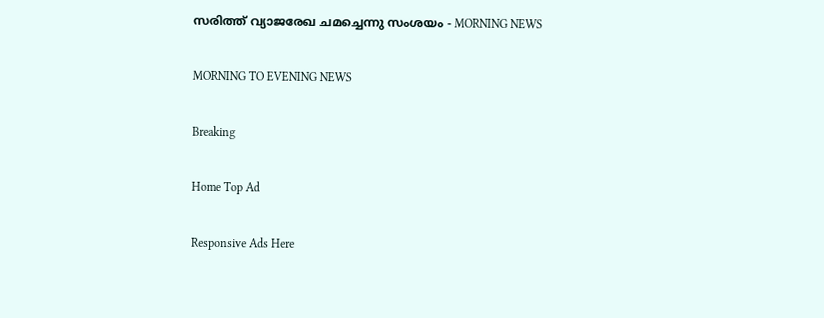സരിത്ത് വ്യാജരേഖ ചമച്ചെന്നു സംശയം - MORNING NEWS

MORNING TO EVENING NEWS

Breaking

Home Top Ad

Responsive Ads Here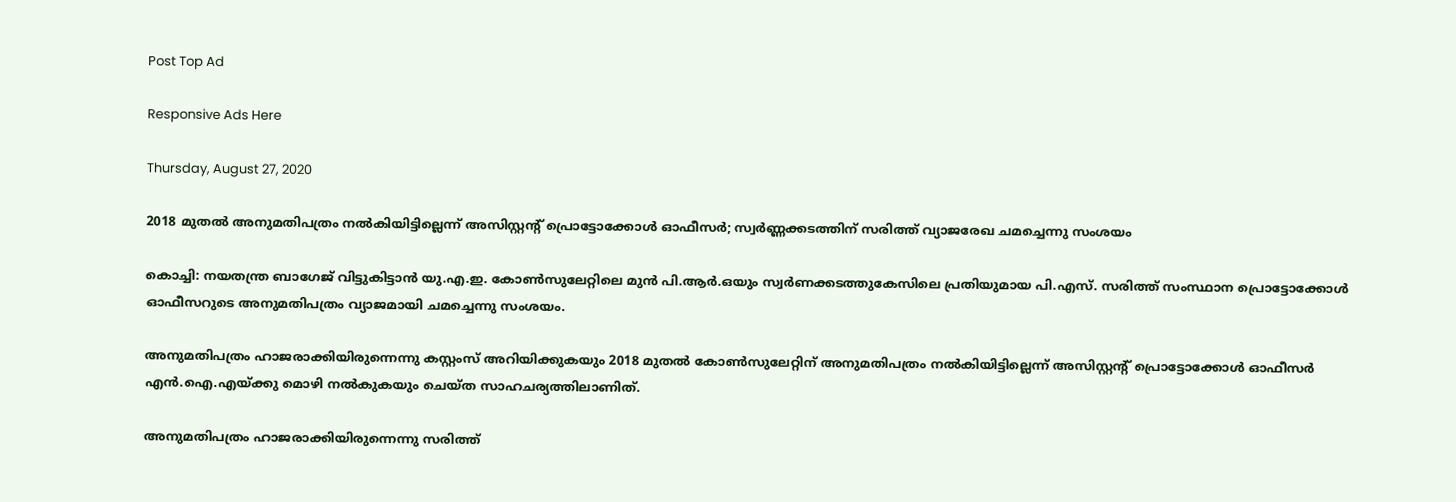Post Top Ad

Responsive Ads Here

Thursday, August 27, 2020

2018 മുതല്‍ അനുമതിപത്രം നല്‍കിയിട്ടില്ലെന്ന് അസിസ്റ്റന്റ് പ്രൊട്ടോക്കോള്‍ ഓഫീസര്‍; സ്വര്‍ണ്ണക്കടത്തിന് സരിത്ത് വ്യാജരേഖ ചമച്ചെന്നു സംശയം

കൊച്ചി: നയതന്ത്ര ബാഗേജ് വിട്ടുകിട്ടാന്‍ യു.എ.ഇ. കോണ്‍സുലേറ്റിലെ മുന്‍ പി.ആര്‍.ഒയും സ്വര്‍ണക്കടത്തുകേസിലെ പ്രതിയുമായ പി.എസ്. സരിത്ത് സംസ്ഥാന പ്രൊട്ടോക്കോള്‍ ഓഫീസറുടെ അനുമതിപത്രം വ്യാജമായി ചമച്ചെന്നു സംശയം.

അനുമതിപത്രം ഹാജരാക്കിയിരുന്നെന്നു കസ്റ്റംസ് അറിയിക്കുകയും 2018 മുതല്‍ കോണ്‍സുലേറ്റിന് അനുമതിപത്രം നല്‍കിയിട്ടില്ലെന്ന് അസിസ്റ്റന്റ് പ്രൊട്ടോക്കോള്‍ ഓഫീസര്‍ എന്‍.ഐ.എയ്ക്കു മൊഴി നല്‍കുകയും ചെയ്ത സാഹചര്യത്തിലാണിത്.

അനുമതിപത്രം ഹാജരാക്കിയിരുന്നെന്നു സരിത്ത്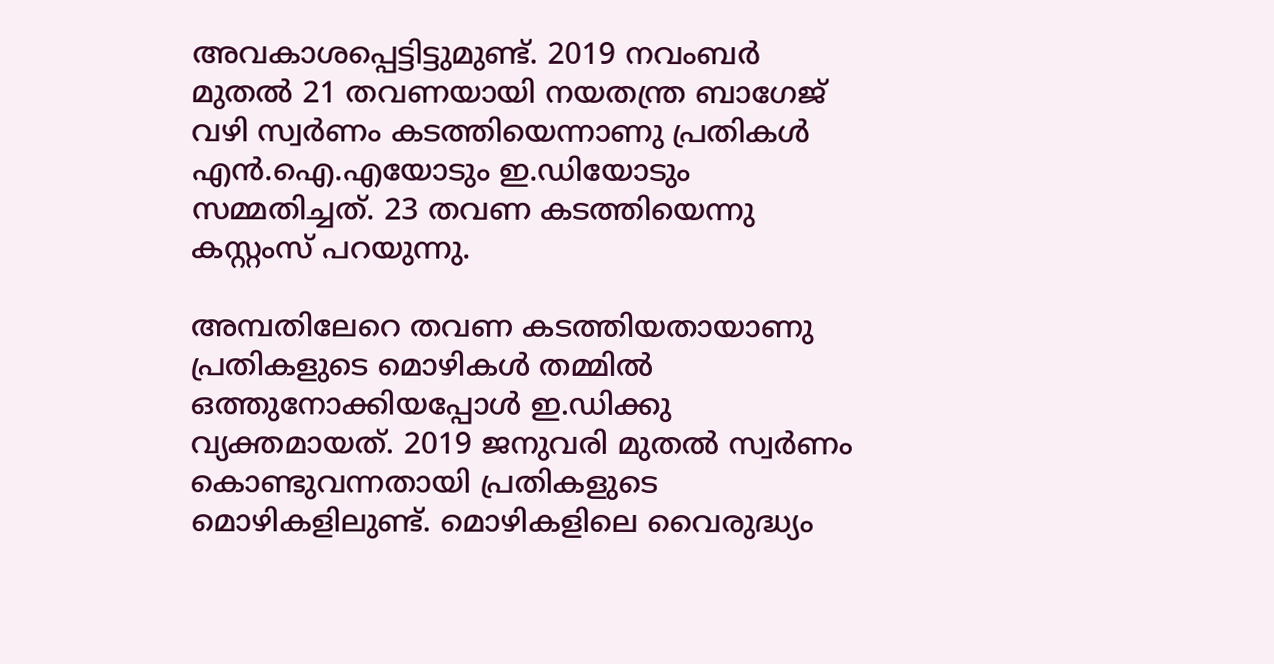അവകാശപ്പെട്ടിട്ടുമുണ്ട്. 2019 നവംബര്‍ മുതല്‍ 21 തവണയായി നയതന്ത്ര ബാഗേജ് വഴി സ്വര്‍ണം കടത്തിയെന്നാണു പ്രതികള്‍ എന്‍.ഐ.എയോടും ഇ.ഡിയോടും സമ്മതിച്ചത്. 23 തവണ കടത്തിയെന്നു കസ്റ്റംസ് പറയുന്നു.

അമ്പതിലേറെ തവണ കടത്തിയതായാണു പ്രതികളുടെ മൊഴികള്‍ തമ്മില്‍ ഒത്തുനോക്കിയപ്പോള്‍ ഇ.ഡിക്കു വ്യക്തമായത്. 2019 ജനുവരി മുതല്‍ സ്വര്‍ണം കൊണ്ടുവന്നതായി പ്രതികളുടെ മൊഴികളിലുണ്ട്. മൊഴികളിലെ വൈരുദ്ധ്യം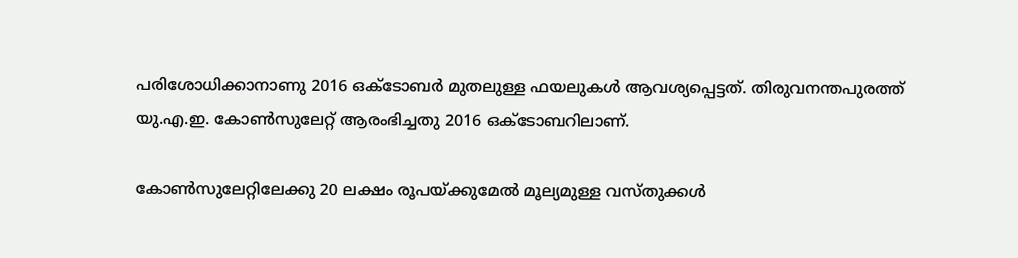പരിശോധിക്കാനാണു 2016 ഒക്‌ടോബര്‍ മുതലുള്ള ഫയലുകള്‍ ആവശ്യപ്പെട്ടത്. തിരുവനന്തപുരത്ത് യു.എ.ഇ. കോണ്‍സുലേറ്റ് ആരംഭിച്ചതു 2016 ഒക്‌ടോബറിലാണ്.

കോണ്‍സുലേറ്റിലേക്കു 20 ലക്ഷം രൂപയ്ക്കുമേല്‍ മൂല്യമുള്ള വസ്തുക്കള്‍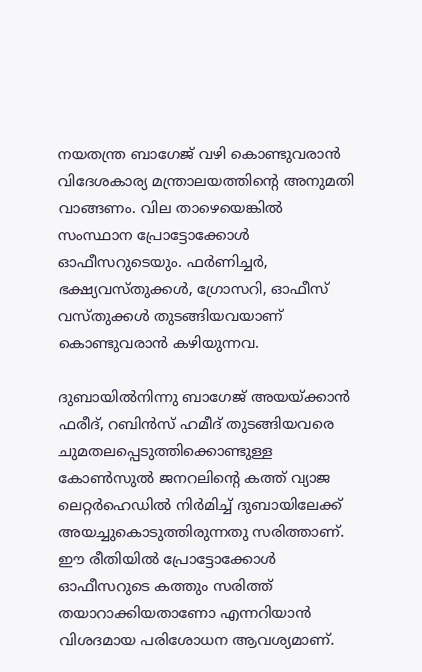നയതന്ത്ര ബാഗേജ് വഴി കൊണ്ടുവരാന്‍ വിദേശകാര്യ മന്ത്രാലയത്തിന്റെ അനുമതി വാങ്ങണം. വില താഴെയെങ്കില്‍ സംസ്ഥാന പ്രോട്ടോക്കോള്‍ ഓഫീസറുടെയും. ഫര്‍ണിച്ചര്‍, ഭക്ഷ്യവസ്തുക്കള്‍, ഗ്രോസറി, ഓഫീസ് വസ്തുക്കള്‍ തുടങ്ങിയവയാണ് കൊണ്ടുവരാന്‍ കഴിയുന്നവ.

ദുബായില്‍നിന്നു ബാഗേജ് അയയ്ക്കാന്‍ ഫരീദ്, റബിന്‍സ് ഹമീദ് തുടങ്ങിയവരെ ചുമതലപ്പെടുത്തിക്കൊണ്ടുള്ള കോണ്‍സുല്‍ ജനറലിന്റെ കത്ത് വ്യാജ ലെറ്റര്‍ഹെഡില്‍ നിര്‍മിച്ച് ദുബായിലേക്ക് അയച്ചുകൊടുത്തിരുന്നതു സരിത്താണ്. ഈ രീതിയില്‍ പ്രോട്ടോക്കോള്‍ ഓഫീസറുടെ കത്തും സരിത്ത് തയാറാക്കിയതാണോ എന്നറിയാന്‍ വിശദമായ പരിശോധന ആവശ്യമാണ്.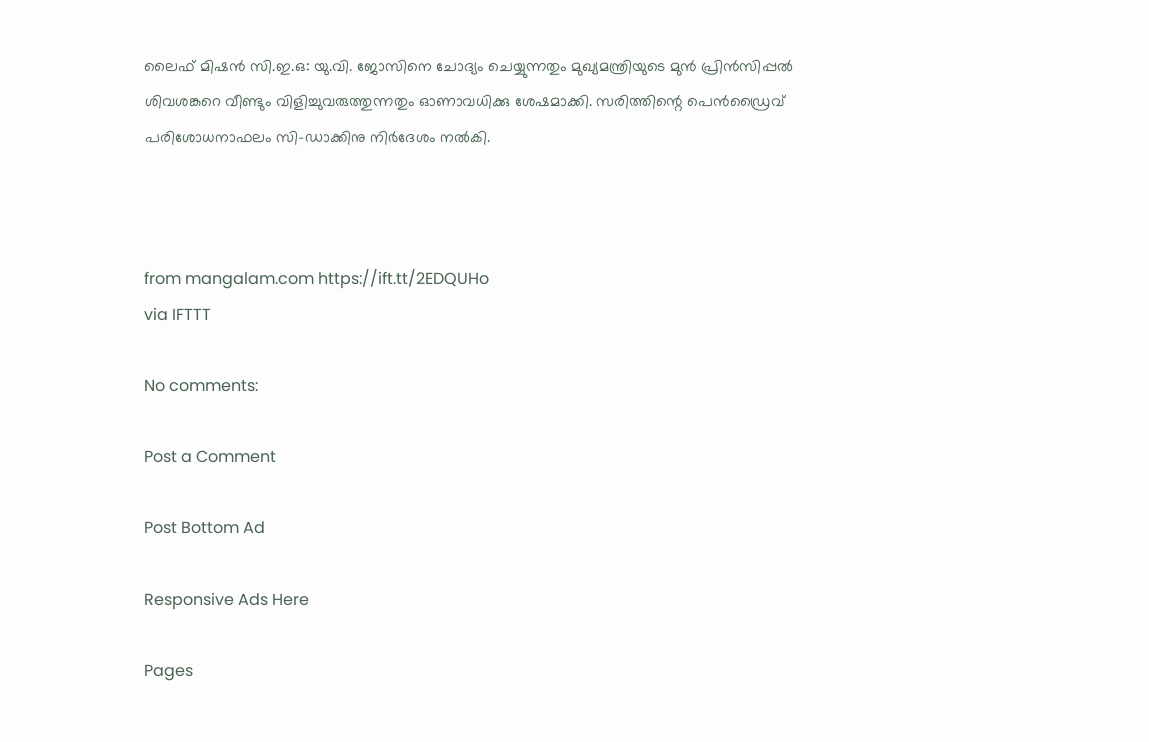ലൈഫ് മിഷന്‍ സി.ഇ.ഒ: യു.വി. ജോസിനെ ചോദ്യം ചെയ്യുന്നതും മുഖ്യമന്ത്രിയുടെ മുന്‍ പ്രിന്‍സിപ്പല്‍ ശിവശങ്കറെ വീണ്ടും വിളിച്ചുവരുത്തുന്നതും ഓണാവധിക്കു ശേഷമാക്കി. സരിത്തിന്റെ പെന്‍ഡ്രൈവ് പരിശോധനാഫലം സി-ഡാക്കിനു നിര്‍ദേശം നല്‍കി.



from mangalam.com https://ift.tt/2EDQUHo
via IFTTT

No comments:

Post a Comment

Post Bottom Ad

Responsive Ads Here

Pages